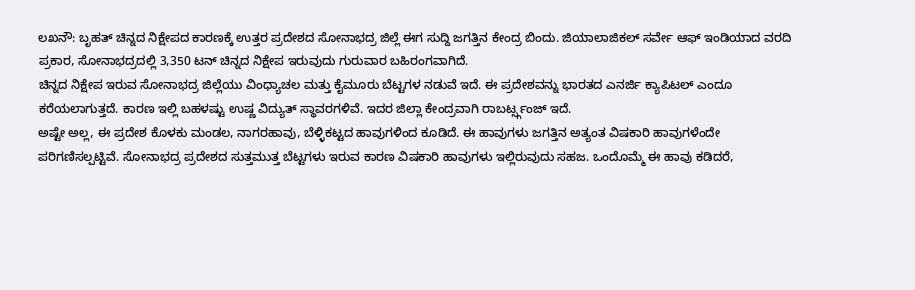ಲಖನೌ: ಬೃಹತ್ ಚಿನ್ನದ ನಿಕ್ಷೇಪದ ಕಾರಣಕ್ಕೆ ಉತ್ತರ ಪ್ರದೇಶದ ಸೋನಾಭದ್ರ ಜಿಲ್ಲೆ ಈಗ ಸುದ್ದಿ ಜಗತ್ತಿನ ಕೇಂದ್ರ ಬಿಂದು. ಜಿಯಾಲಾಜಿಕಲ್ ಸರ್ವೇ ಆಫ್ ಇಂಡಿಯಾದ ವರದಿ ಪ್ರಕಾರ, ಸೋನಾಭದ್ರದಲ್ಲಿ 3,350 ಟನ್ ಚಿನ್ನದ ನಿಕ್ಷೇಪ ಇರುವುದು ಗುರುವಾರ ಬಹಿರಂಗವಾಗಿದೆ.
ಚಿನ್ನದ ನಿಕ್ಷೇಪ ಇರುವ ಸೋನಾಭದ್ರ ಜಿಲ್ಲೆಯು ವಿಂಧ್ಯಾಚಲ ಮತ್ತು ಕೈಮೂರು ಬೆಟ್ಟಗಳ ನಡುವೆ ಇದೆ. ಈ ಪ್ರದೇಶವನ್ನು ಭಾರತದ ಎನರ್ಜಿ ಕ್ಯಾಪಿಟಲ್ ಎಂದೂ ಕರೆಯಲಾಗುತ್ತದೆ. ಕಾರಣ ಇಲ್ಲಿ ಬಹಳಷ್ಟು ಉಷ್ಣ ವಿದ್ಯುತ್ ಸ್ಥಾವರಗಳಿವೆ. ಇದರ ಜಿಲ್ಲಾ ಕೇಂದ್ರವಾಗಿ ರಾಬರ್ಟ್ಸ್ಗಂಜ್ ಇದೆ.
ಅಷ್ಟೇ ಅಲ್ಲ, ಈ ಪ್ರದೇಶ ಕೊಳಕು ಮಂಡಲ, ನಾಗರಹಾವು, ಬೆಳ್ಳಿಕಟ್ಟದ ಹಾವುಗಳಿಂದ ಕೂಡಿದೆ. ಈ ಹಾವುಗಳು ಜಗತ್ತಿನ ಅತ್ಯಂತ ವಿಷಕಾರಿ ಹಾವುಗಳೆಂದೇ ಪರಿಗಣಿಸಲ್ಪಟ್ಟಿವೆ. ಸೋನಾಭದ್ರ ಪ್ರದೇಶದ ಸುತ್ತಮುತ್ತ ಬೆಟ್ಟಗಳು ಇರುವ ಕಾರಣ ವಿಷಕಾರಿ ಹಾವುಗಳು ಇಲ್ಲಿರುವುದು ಸಹಜ. ಒಂದೊಮ್ಮೆ ಈ ಹಾವು ಕಡಿದರೆ,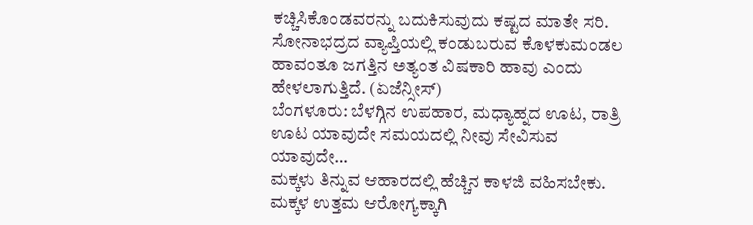ಕಚ್ಚಿಸಿಕೊಂಡವರನ್ನು ಬದುಕಿಸುವುದು ಕಷ್ಟದ ಮಾತೇ ಸರಿ. ಸೋನಾಭದ್ರದ ವ್ಯಾಪ್ತಿಯಲ್ಲಿ ಕಂಡುಬರುವ ಕೊಳಕುಮಂಡಲ ಹಾವಂತೂ ಜಗತ್ತಿನ ಅತ್ಯಂತ ವಿಷಕಾರಿ ಹಾವು ಎಂದು ಹೇಳಲಾಗುತ್ತಿದೆ. (ಏಜೆನ್ಸೀಸ್)
ಬೆಂಗಳೂರು: ಬೆಳಗ್ಗಿನ ಉಪಹಾರ, ಮಧ್ಯಾಹ್ನದ ಊಟ, ರಾತ್ರಿ ಊಟ ಯಾವುದೇ ಸಮಯದಲ್ಲಿ ನೀವು ಸೇವಿಸುವ ಯಾವುದೇ…
ಮಕ್ಕಳು ತಿನ್ನುವ ಆಹಾರದಲ್ಲಿ ಹೆಚ್ಚಿನ ಕಾಳಜಿ ವಹಿಸಬೇಕು. ಮಕ್ಕಳ ಉತ್ತಮ ಆರೋಗ್ಯಕ್ಕಾಗಿ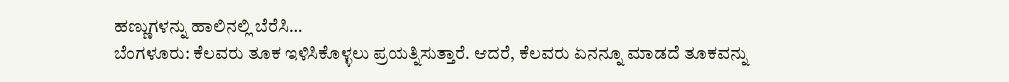ಹಣ್ಣುಗಳನ್ನು ಹಾಲಿನಲ್ಲಿ ಬೆರೆಸಿ…
ಬೆಂಗಳೂರು: ಕೆಲವರು ತೂಕ ಇಳಿಸಿಕೊಳ್ಳಲು ಪ್ರಯತ್ನಿಸುತ್ತಾರೆ. ಆದರೆ, ಕೆಲವರು ಏನನ್ನೂ ಮಾಡದೆ ತೂಕವನ್ನು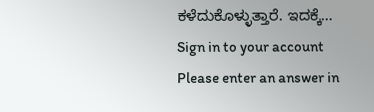ಕಳೆದುಕೊಳ್ಳುತ್ತಾರೆ. ಇದಕ್ಕೆ…
Sign in to your account
Please enter an answer in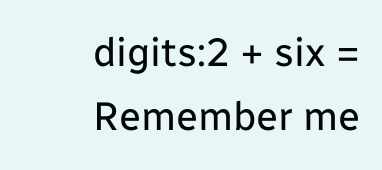digits:2 + six =
Remember me